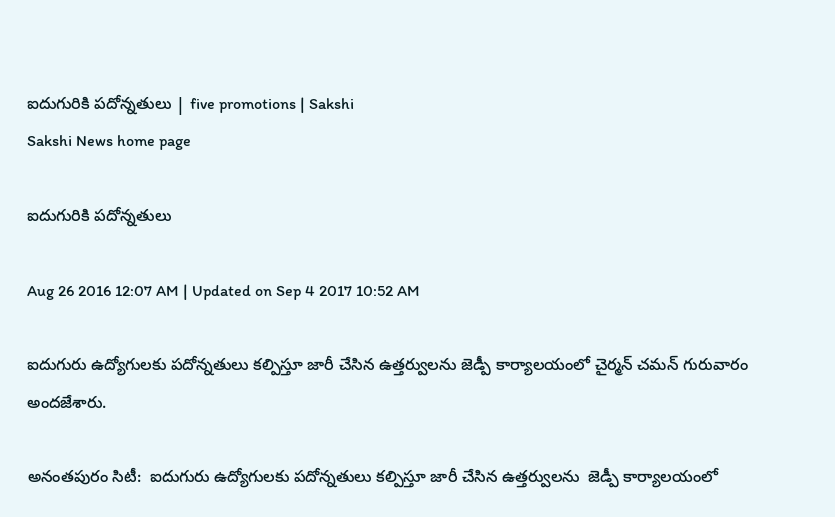ఐదుగురికి పదోన్నతులు | five promotions | Sakshi
Sakshi News home page

ఐదుగురికి పదోన్నతులు

Aug 26 2016 12:07 AM | Updated on Sep 4 2017 10:52 AM

ఐదుగురు ఉద్యోగులకు పదోన్నతులు కల్పిస్తూ జారీ చేసిన ఉత్తర్వులను జెడ్పీ కార్యాలయంలో చైర్మన్‌ చమన్‌ గురువారం అందజేశారు.

అనంతపురం సిటీ:  ఐదుగురు ఉద్యోగులకు పదోన్నతులు కల్పిస్తూ జారీ చేసిన ఉత్తర్వులను  జెడ్పీ కార్యాలయంలో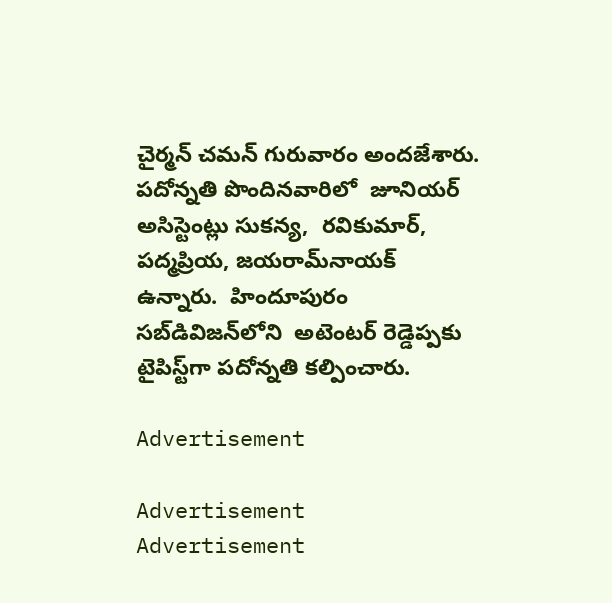చైర్మన్‌ చమన్‌ గురువారం అందజేశారు. పదోన్నతి పొందినవారిలో  జూనియర్‌ అసిస్టెంట్లు సుకన్య,  రవికుమార్, పద్మప్రియ, జయరామ్‌నాయక్‌ ఉన్నారు.  హిందూపురం సబ్‌డివిజన్‌లోని  అటెంటర్‌ రెడ్డెప్పకు టైపిస్ట్‌గా పదోన్నతి కల్పించారు.

Advertisement

Advertisement
Advertisement